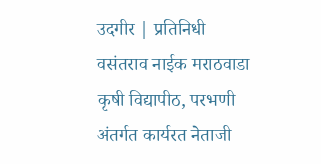उदगीर | प्रतिनिधी
वसंतराव नाईक मराठवाडा कृषी विद्यापीठ, परभणी अंतर्गत कार्यरत नेताजी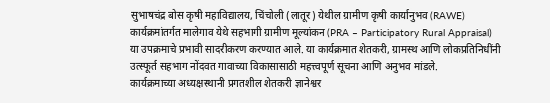सुभाषचंद्र बोस कृषी महाविद्यालय, चिंचोली (लातूर) येथील ग्रामीण कृषी कार्यानुभव (RAWE) कार्यक्रमांतर्गत मालेगाव येथे सहभागी ग्रामीण मूल्यांकन (PRA – Participatory Rural Appraisal) या उपक्रमाचे प्रभावी सादरीकरण करण्यात आले. या कार्यक्रमात शेतकरी, ग्रामस्थ आणि लोकप्रतिनिधींनी उत्स्फूर्त सहभाग नोंदवत गावाच्या विकासासाठी महत्त्वपूर्ण सूचना आणि अनुभव मांडले.
कार्यक्रमाच्या अध्यक्षस्थानी प्रगतशील शेतकरी ज्ञानेश्वर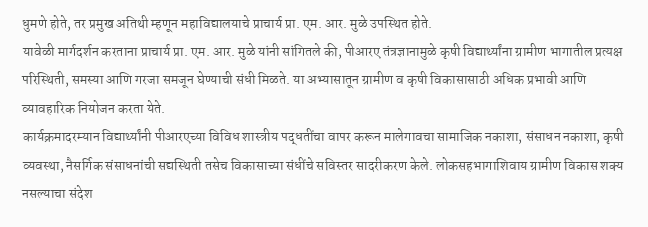धुमणे होते, तर प्रमुख अतिथी म्हणून महाविद्यालयाचे प्राचार्य प्रा. एम. आर. मुळे उपस्थित होते.
यावेळी मार्गदर्शन करताना प्राचार्य प्रा. एम. आर. मुळे यांनी सांगितले की, पीआरए तंत्रज्ञानामुळे कृषी विद्यार्थ्यांना ग्रामीण भागातील प्रत्यक्ष परिस्थिती, समस्या आणि गरजा समजून घेण्याची संधी मिळते. या अभ्यासातून ग्रामीण व कृषी विकासासाठी अधिक प्रभावी आणि व्यावहारिक नियोजन करता येते.
कार्यक्रमादरम्यान विद्यार्थ्यांनी पीआरएच्या विविध शास्त्रीय पद्धतींचा वापर करून मालेगावचा सामाजिक नकाशा, संसाधन नकाशा, कृषी व्यवस्था, नैसर्गिक संसाधनांची सद्यस्थिती तसेच विकासाच्या संधींचे सविस्तर सादरीकरण केले. लोकसहभागाशिवाय ग्रामीण विकास शक्य नसल्याचा संदेश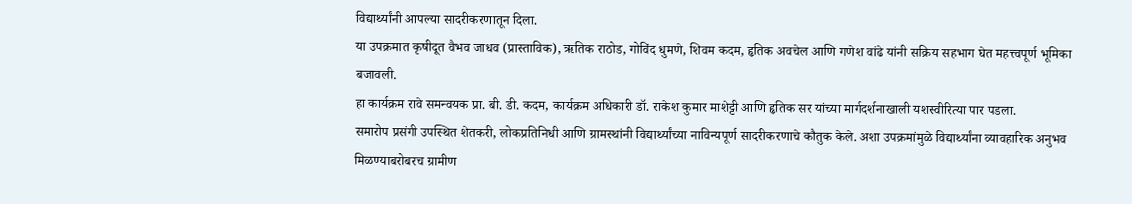विद्यार्थ्यांनी आपल्या सादरीकरणातून दिला.
या उपक्रमात कृषीदूत वैभव जाधव (प्रास्ताविक), ऋतिक राठोड, गोविंद धुमणे, शिवम कदम, हृतिक अवचेल आणि गणेश वांढे यांनी सक्रिय सहभाग घेत महत्त्वपूर्ण भूमिका बजावली.
हा कार्यक्रम रावे समन्वयक प्रा. बी. डी. कदम, कार्यक्रम अधिकारी डॉ. राकेश कुमार माशेट्टी आणि हृतिक सर यांच्या मार्गदर्शनाखाली यशस्वीरित्या पार पडला.
समारोप प्रसंगी उपस्थित शेतकरी, लोकप्रतिनिधी आणि ग्रामस्थांनी विद्यार्थ्यांच्या नाविन्यपूर्ण सादरीकरणाचे कौतुक केले. अशा उपक्रमांमुळे विद्यार्थ्यांना व्यावहारिक अनुभव मिळण्याबरोबरच ग्रामीण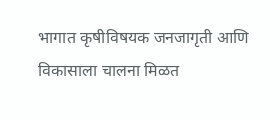भागात कृषीविषयक जनजागृती आणि विकासाला चालना मिळत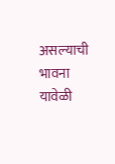असल्याची भावना यावेळी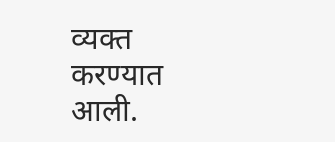व्यक्त करण्यात आली.